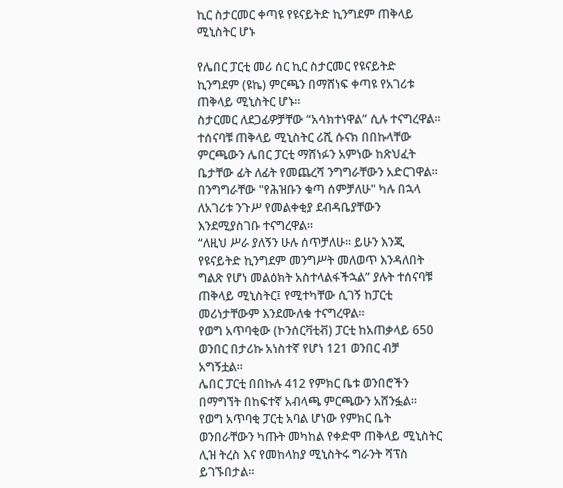ኪር ስታርመር ቀጣዩ የዩናይትድ ኪንግደም ጠቅላይ ሚኒስትር ሆኑ

የሌበር ፓርቲ መሪ ሰር ኪር ስታርመር የዩናይትድ ኪንግደም (ዩኬ) ምርጫን በማሸነፍ ቀጣዩ የአገሪቱ ጠቅላይ ሚኒስትር ሆኑ።
ስታርመር ለደጋፊዎቻቸው “አሳክተነዋል” ሲሉ ተናግረዋል።
ተሰናባቹ ጠቅላይ ሚኒስትር ሪሺ ሱናክ በበኩላቸው ምርጫውን ሌበር ፓርቲ ማሸነፉን አምነው ከጽህፈት ቤታቸው ፊት ለፊት የመጨረሻ ንግግራቸውን አድርገዋል።
በንግግራቸው "የሕዝቡን ቁጣ ሰምቻለሁ" ካሉ በኋላ ለአገሪቱ ንጉሥ የመልቀቂያ ደብዳቤያቸውን እንደሚያስገቡ ተናግረዋል።
“ለዚህ ሥራ ያለኝን ሁሉ ሰጥቻለሁ። ይሁን እንጂ የዩናይትድ ኪንግደም መንግሥት መለወጥ እንዳለበት ግልጽ የሆነ መልዕክት አስተላልፋችኋል” ያሉት ተሰናባቹ ጠቅላይ ሚኒስትር፤ የሚተካቸው ሲገኝ ከፓርቲ መሪነታቸውም እንደሙለቁ ተናግረዋል።
የወግ አጥባቂው (ኮንሰርቫቲቭ) ፓርቲ ከአጠቃላይ 650 ወንበር በታሪኩ አነስተኛ የሆነ 121 ወንበር ብቻ አግኝቷል።
ሌበር ፓርቲ በበኩሉ 412 የምክር ቤቱ ወንበሮችን በማግኘት በከፍተኛ አብላጫ ምርጫውን አሸንፏል።
የወግ አጥባቂ ፓርቲ አባል ሆነው የምክር ቤት ወንበራቸውን ካጡት መካከል የቀድሞ ጠቅላይ ሚኒስትር ሊዝ ትረስ እና የመከላከያ ሚኒስትሩ ግራንት ሻፕስ ይገኙበታል።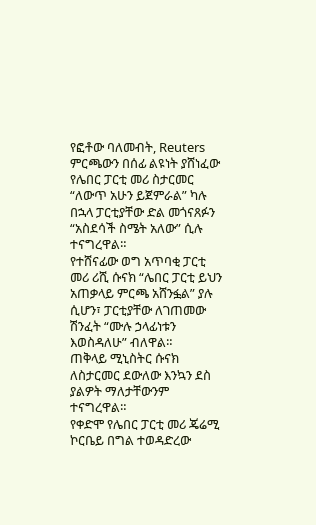የፎቶው ባለመብት, Reuters
ምርጫውን በሰፊ ልዩነት ያሸነፈው የሌበር ፓርቲ መሪ ስታርመር “ለውጥ አሁን ይጀምራል” ካሉ በኋላ ፓርቲያቸው ድል መጎናጸፉን “አስደሳች ስሜት አለው” ሲሉ ተናግረዋል።
የተሸናፊው ወግ አጥባቂ ፓርቲ መሪ ሪሺ ሱናክ “ሌበር ፓርቲ ይህን አጠቃላይ ምርጫ አሸንፏል” ያሉ ሲሆን፣ ፓርቲያቸው ለገጠመው ሽንፈት “ሙሉ ኃላፊነቱን እወስዳለሁ” ብለዋል።
ጠቅላይ ሚኒስትር ሱናክ ለስታርመር ደውለው እንኳን ደስ ያልዎት ማለታቸውንም ተናግረዋል።
የቀድሞ የሌበር ፓርቲ መሪ ጄሬሚ ኮርቤይ በግል ተወዳድረው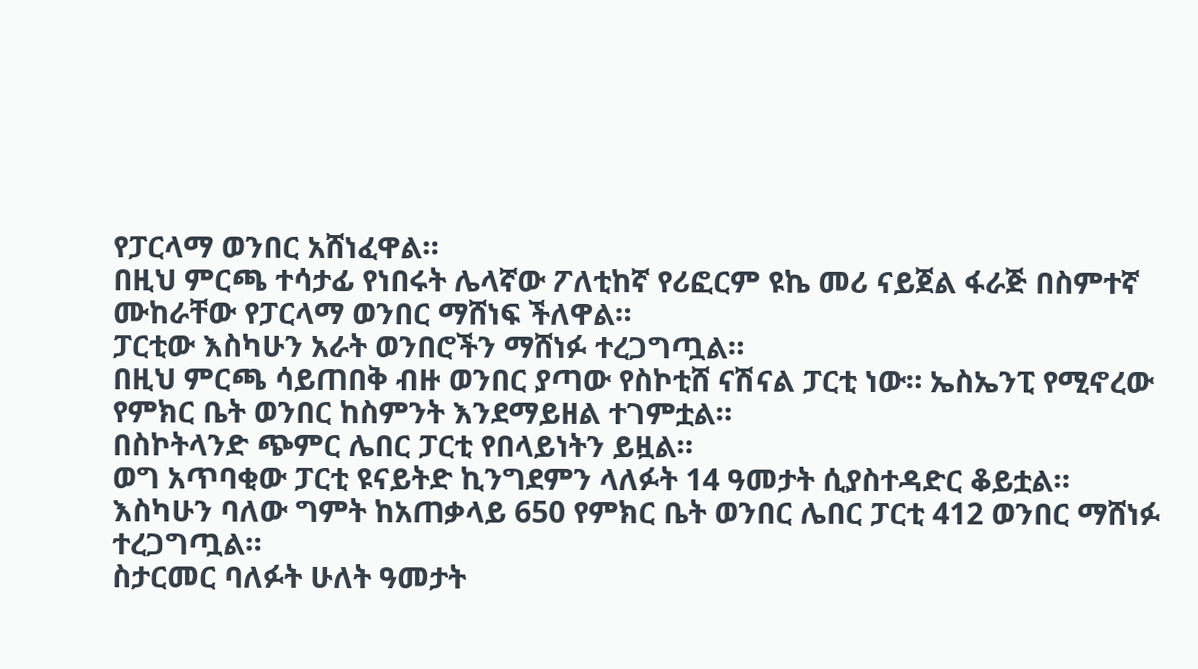የፓርላማ ወንበር አሸነፈዋል።
በዚህ ምርጫ ተሳታፊ የነበሩት ሌላኛው ፖለቲከኛ የሪፎርም ዩኬ መሪ ናይጀል ፋራጅ በስምተኛ ሙከራቸው የፓርላማ ወንበር ማሸነፍ ችለዋል።
ፓርቲው እስካሁን አራት ወንበሮችን ማሸነፉ ተረጋግጧል።
በዚህ ምርጫ ሳይጠበቅ ብዙ ወንበር ያጣው የስኮቲሸ ናሽናል ፓርቲ ነው። ኤስኤንፒ የሚኖረው የምክር ቤት ወንበር ከስምንት እንደማይዘል ተገምቷል።
በስኮትላንድ ጭምር ሌበር ፓርቲ የበላይነትን ይዟል።
ወግ አጥባቂው ፓርቲ ዩናይትድ ኪንግደምን ላለፉት 14 ዓመታት ሲያስተዳድር ቆይቷል።
እስካሁን ባለው ግምት ከአጠቃላይ 650 የምክር ቤት ወንበር ሌበር ፓርቲ 412 ወንበር ማሸነፉ ተረጋግጧል።
ስታርመር ባለፉት ሁለት ዓመታት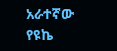አራተኛው የዩኬ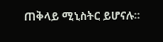ጠቅላይ ሚኒስትር ይሆናሉ።